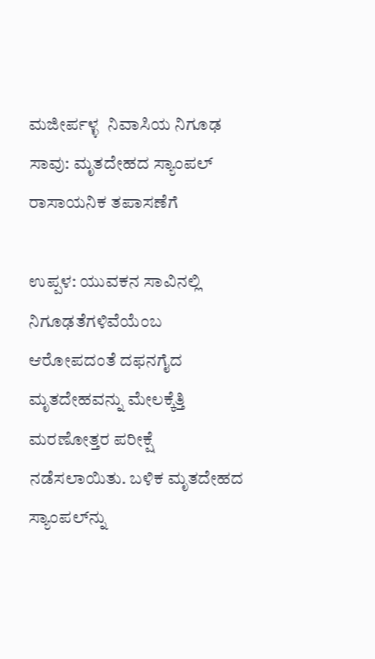ಮಜೀರ್ಪಳ್ಳ  ನಿವಾಸಿಯ ನಿಗೂಢ ಸಾವು: ಮೃತದೇಹದ ಸ್ಯಾಂಪಲ್  ರಾಸಾಯನಿಕ ತಪಾಸಣೆಗೆ

ಉಪ್ಪಳ: ಯುವಕನ ಸಾವಿನಲ್ಲಿ ನಿಗೂಢತೆಗಳಿವೆಯೆಂಬ ಆರೋಪದಂತೆ ದಫನಗೈದ ಮೃತದೇಹವನ್ನು ಮೇಲಕ್ಕೆತ್ತಿ ಮರಣೋತ್ತರ ಪರೀಕ್ಷೆ ನಡೆಸಲಾಯಿತು. ಬಳಿಕ ಮೃತದೇಹದ ಸ್ಯಾಂಪಲ್‌ನ್ನು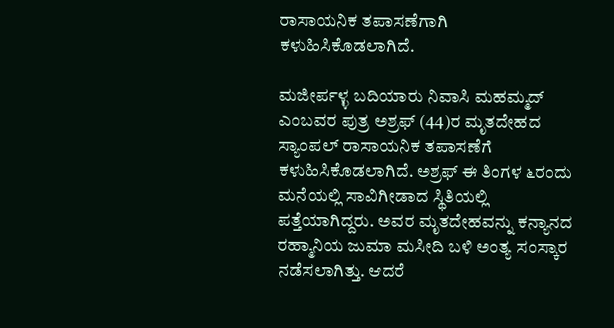ರಾಸಾಯನಿಕ ತಪಾಸಣೆಗಾಗಿ ಕಳುಹಿಸಿಕೊಡಲಾಗಿದೆ.

ಮಜೀರ್ಪಳ್ಳ ಬದಿಯಾರು ನಿವಾಸಿ ಮಹಮ್ಮದ್ ಎಂಬವರ ಪುತ್ರ ಅಶ್ರಫ್ (44)ರ ಮೃತದೇಹದ ಸ್ಯಾಂಪಲ್ ರಾಸಾಯನಿಕ ತಪಾಸಣೆಗೆ ಕಳುಹಿಸಿಕೊಡಲಾಗಿದೆ. ಅಶ್ರಫ್ ಈ ತಿಂಗಳ ೬ರಂದು ಮನೆಯಲ್ಲಿ ಸಾವಿಗೀಡಾದ ಸ್ಥಿತಿಯಲ್ಲಿ ಪತ್ತೆಯಾಗಿದ್ದರು. ಅವರ ಮೃತದೇಹವನ್ನು ಕನ್ಯಾನದ ರಹ್ಮಾನಿಯ ಜುಮಾ ಮಸೀದಿ ಬಳಿ ಅಂತ್ಯ ಸಂಸ್ಕಾರ ನಡೆಸಲಾಗಿತ್ತು. ಆದರೆ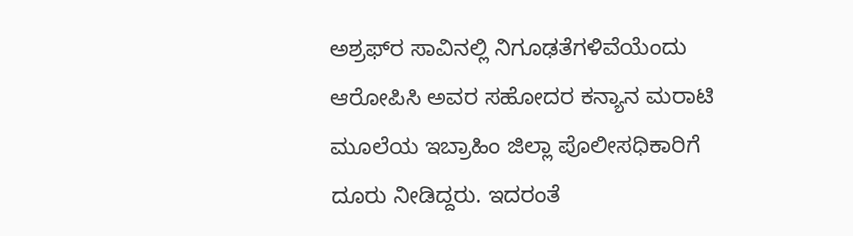ಅಶ್ರಫ್‌ರ ಸಾವಿನಲ್ಲಿ ನಿಗೂಢತೆಗಳಿವೆಯೆಂದು ಆರೋಪಿಸಿ ಅವರ ಸಹೋದರ ಕನ್ಯಾನ ಮರಾಟಿ ಮೂಲೆಯ ಇಬ್ರಾಹಿಂ ಜಿಲ್ಲಾ ಪೊಲೀಸಧಿಕಾರಿಗೆ ದೂರು ನೀಡಿದ್ದರು. ಇದರಂತೆ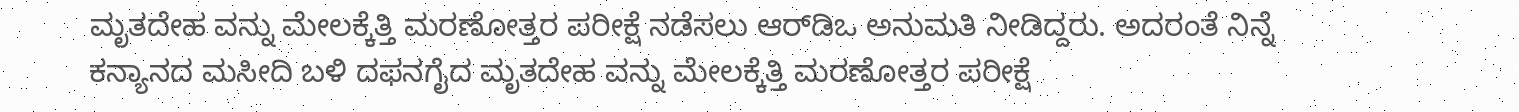ಮೃತದೇಹ ವನ್ನು ಮೇಲಕ್ಕೆತ್ತಿ ಮರಣೋತ್ತರ ಪರೀಕ್ಷೆ ನಡೆಸಲು ಆರ್‌ಡಿಒ ಅನುಮತಿ ನೀಡಿದ್ದರು. ಅದರಂತೆ ನಿನ್ನೆ ಕನ್ಯಾನದ ಮಸೀದಿ ಬಳಿ ದಫನಗೈದ ಮೃತದೇಹ ವನ್ನು ಮೇಲಕ್ಕೆತ್ತಿ ಮರಣೋತ್ತರ ಪರೀಕ್ಷೆ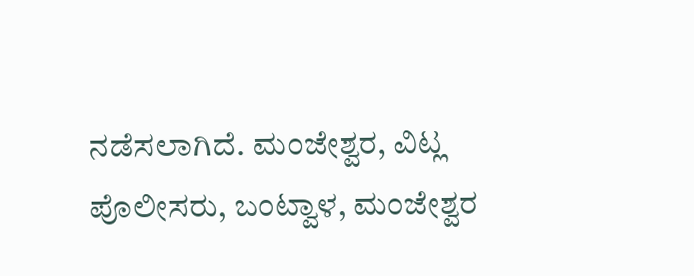ನಡೆಸಲಾಗಿದೆ. ಮಂಜೇಶ್ವರ, ವಿಟ್ಲ ಪೊಲೀಸರು, ಬಂಟ್ವಾಳ, ಮಂಜೇಶ್ವರ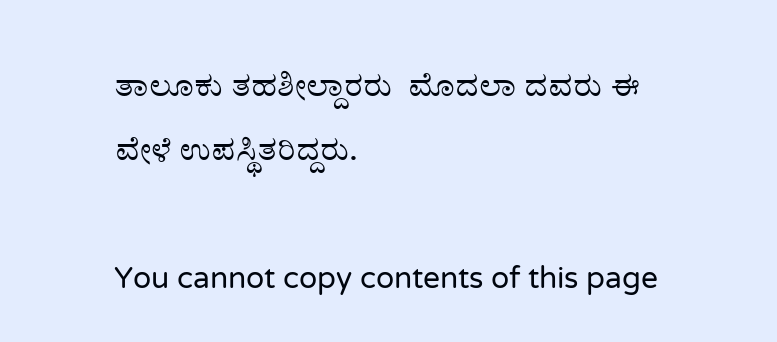ತಾಲೂಕು ತಹಶೀಲ್ದಾರರು  ಮೊದಲಾ ದವರು ಈ ವೇಳೆ ಉಪಸ್ಥಿತರಿದ್ದರು.

You cannot copy contents of this page